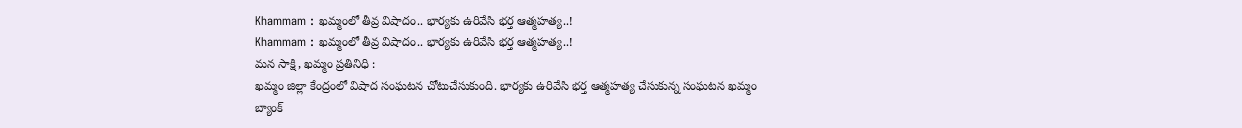Khammam : ఖమ్మంలో తీవ్ర విషాదం.. భార్యకు ఉరివేసి భర్త ఆత్మహత్య..!
Khammam : ఖమ్మంలో తీవ్ర విషాదం.. భార్యకు ఉరివేసి భర్త ఆత్మహత్య..!
మన సాక్షి, ఖమ్మం ప్రతినిధి :
ఖమ్మం జిల్లా కేంద్రంలో విషాద సంఘటన చోటుచేసుకుంది. భార్యకు ఉరివేసి భర్త ఆత్మహత్య చేసుకున్న సంఘటన ఖమ్మం బ్యాంక్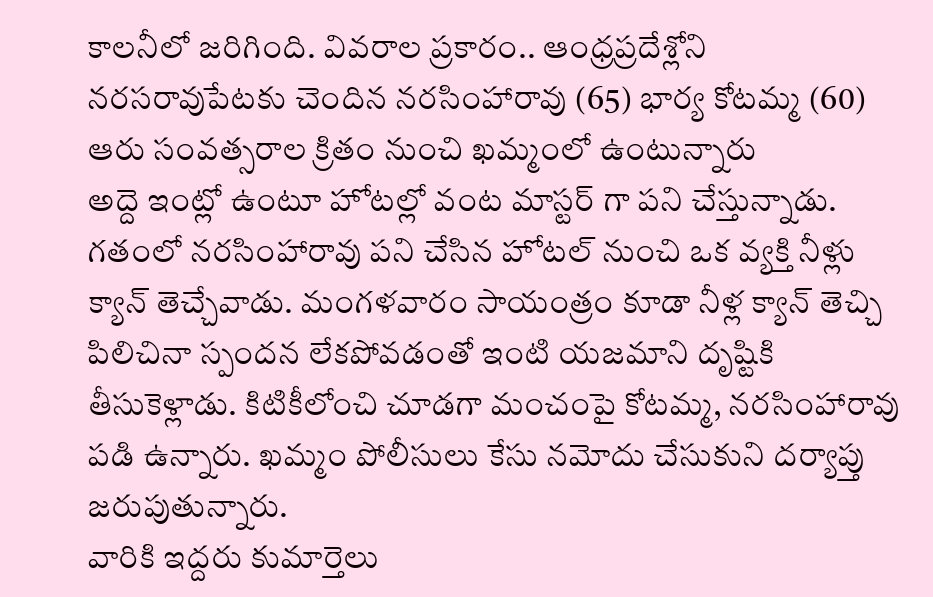కాలనీలో జరిగింది. వివరాల ప్రకారం.. ఆంధ్రప్రదేశ్లోని నరసరావుపేటకు చెందిన నరసింహారావు (65) భార్య కోటమ్మ (60) ఆరు సంవత్సరాల క్రితం నుంచి ఖమ్మంలో ఉంటున్నారు
అద్దె ఇంట్లో ఉంటూ హోటల్లో వంట మాస్టర్ గా పని చేస్తున్నాడు. గతంలో నరసింహారావు పని చేసిన హోటల్ నుంచి ఒక వ్యక్తి నీళ్లు క్యాన్ తెచ్చేవాడు. మంగళవారం సాయంత్రం కూడా నీళ్ల క్యాన్ తెచ్చి పిలిచినా స్పందన లేకపోవడంతో ఇంటి యజమాని దృష్టికి తీసుకెళ్లాడు. కిటికీలోంచి చూడగా మంచంపై కోటమ్మ, నరసింహారావు పడి ఉన్నారు. ఖమ్మం పోలీసులు కేసు నమోదు చేసుకుని దర్యాప్తు జరుపుతున్నారు.
వారికి ఇద్దరు కుమార్తెలు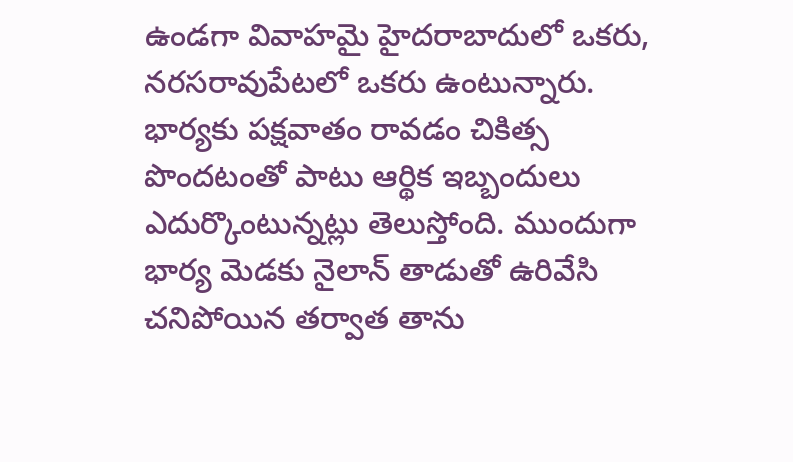ఉండగా వివాహమై హైదరాబాదులో ఒకరు, నరసరావుపేటలో ఒకరు ఉంటున్నారు. భార్యకు పక్షవాతం రావడం చికిత్స పొందటంతో పాటు ఆర్థిక ఇబ్బందులు ఎదుర్కొంటున్నట్లు తెలుస్తోంది. ముందుగా భార్య మెడకు నైలాన్ తాడుతో ఉరివేసి చనిపోయిన తర్వాత తాను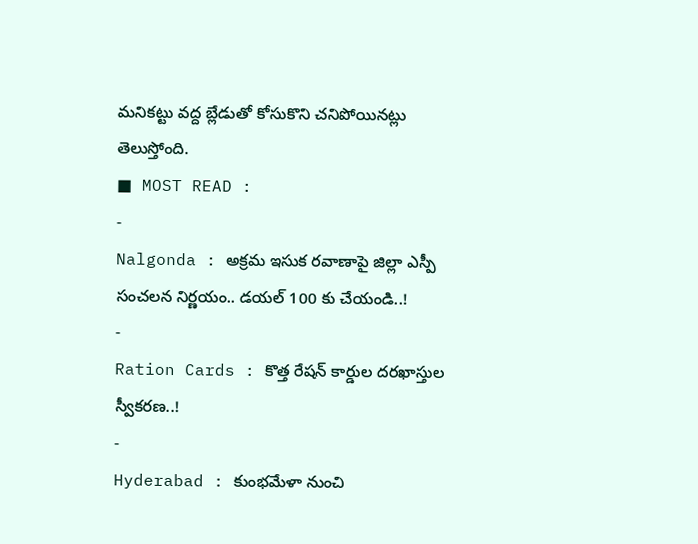మనికట్టు వద్ద బ్లేడుతో కోసుకొని చనిపోయినట్లు తెలుస్తోంది.
■ MOST READ :
-
Nalgonda : అక్రమ ఇసుక రవాణాపై జిల్లా ఎస్పీ సంచలన నిర్ణయం.. డయల్ 100 కు చేయండి..!
-
Ration Cards : కొత్త రేషన్ కార్డుల దరఖాస్తుల స్వీకరణ..!
-
Hyderabad : కుంభమేళా నుంచి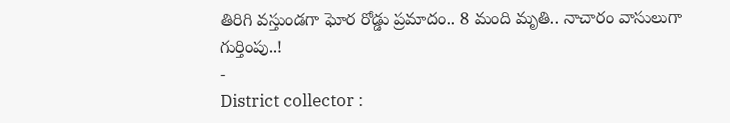తిరిగి వస్తుండగా ఘోర రోడ్డు ప్రమాదం.. 8 మంది మృతి.. నాచారం వాసులుగా గుర్తింపు..!
-
District collector :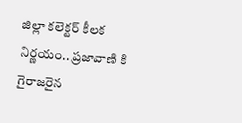జిల్లా కలెక్టర్ కీలక నిర్ణయం.. ప్రజావాణి కి గైరాజరైన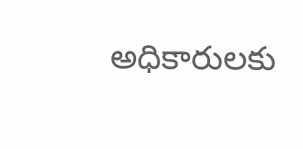అధికారులకు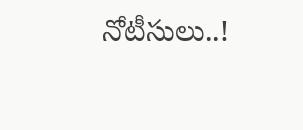నోటీసులు..!